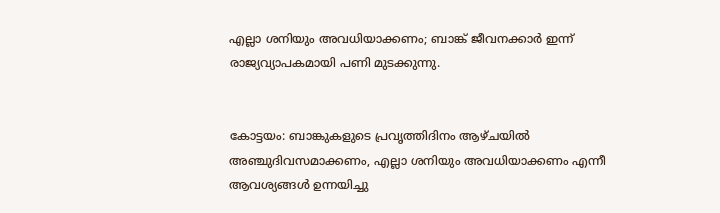എല്ലാ ശനിയും അവധിയാക്കണം; ബാങ്ക് ജീവനക്കാര്‍ ഇന്ന് രാജ്യവ്യാപകമായി പണി മുടക്കുന്നു.


കോട്ടയം: ബാങ്കുകളുടെ പ്രവൃത്തിദിനം ആഴ്‌ചയിൽ അഞ്ചുദിവസമാക്കണം, എല്ലാ ശനിയും അവധിയാക്കണം എന്നീ ആവശ്യങ്ങൾ ഉന്നയിച്ചു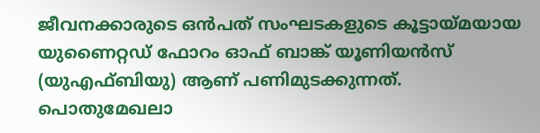ജീവനക്കാരുടെ ഒൻപത് സംഘടകളുടെ കൂട്ടായ്‌മയായ യുണൈറ്റഡ് ഫോറം ഓഫ് ബാങ്ക് യൂണിയൻസ് (യുഎഫ്‌ബിയു) ആണ് പണിമുടക്കുന്നത്. പൊതുമേഖലാ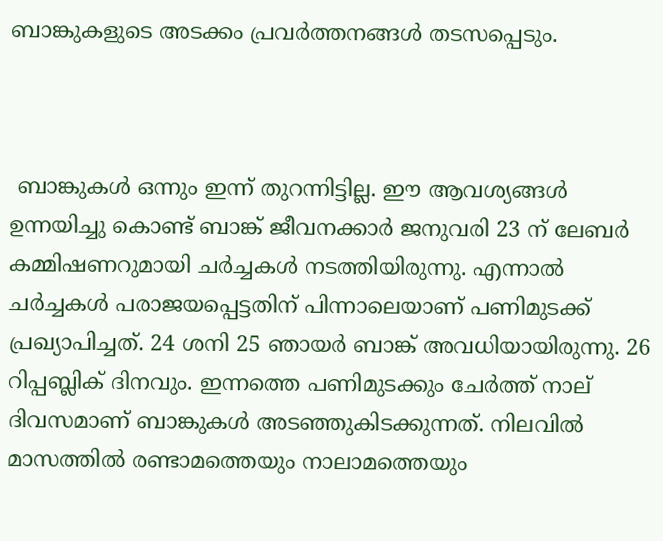ബാങ്കുകളുടെ അടക്കം പ്രവര്‍ത്തനങ്ങള്‍ തടസപ്പെടും.



 ബാങ്കുകൾ ഒന്നും ഇന്ന് തുറന്നിട്ടില്ല. ഈ ആവശ്യങ്ങൾ ഉന്നയിച്ചു കൊണ്ട് ബാങ്ക് ജീവനക്കാര്‍ ജനുവരി 23 ന് ലേബർ കമ്മിഷണറുമായി ചർച്ചകൾ നടത്തിയിരുന്നു. എന്നാൽ ചർച്ചകൾ പരാജയപ്പെട്ടതിന് പിന്നാലെയാണ് പണിമുടക്ക് പ്രഖ്യാപിച്ചത്. 24 ശനി 25 ഞായർ ബാങ്ക് അവധിയായിരുന്നു. 26 റിപ്പബ്ലിക് ദിനവും. ഇന്നത്തെ പണിമുടക്കും ചേർത്ത് നാല് ദിവസമാണ് ബാങ്കുകൾ അടഞ്ഞുകിടക്കുന്നത്. നിലവിൽ മാസത്തിൽ രണ്ടാമത്തെയും നാലാമത്തെയും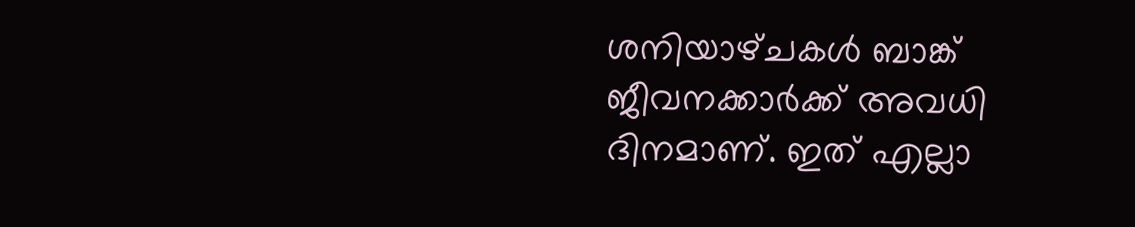ശനിയാഴ്‌ചകൾ ബാങ്ക് ജീവനക്കാർക്ക് അവധി ദിനമാണ്. ഇത് എല്ലാ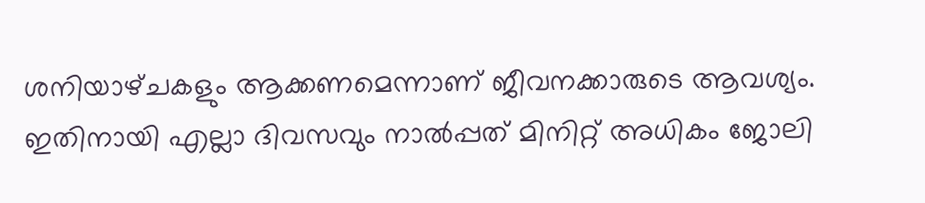ശനിയാഴ്‌ചകളും ആക്കണമെന്നാണ് ജീവനക്കാരുടെ ആവശ്യം. ഇതിനായി എല്ലാ ദിവസവും നാൽപ്പത് മിനിറ്റ് അധികം ജോലി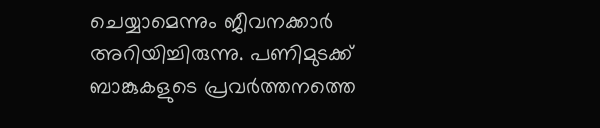ചെയ്യാമെന്നും ജീവനക്കാർ അറിയിച്ചിരുന്നു. പണിമുടക്ക് ബാങ്കുകളുടെ പ്രവർത്തനത്തെ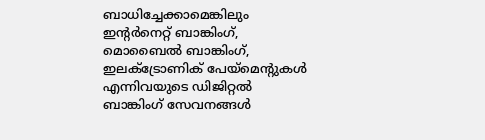ബാധിച്ചേക്കാമെങ്കിലും ഇൻ്റർനെറ്റ് ബാങ്കിംഗ്, മൊബൈൽ ബാങ്കിംഗ്, ഇലക്‌ട്രോണിക് പേയ്‌മെൻ്റുകൾ എന്നിവയുടെ ഡിജിറ്റൽ ബാങ്കിംഗ് സേവനങ്ങൾ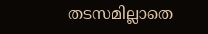തടസമില്ലാതെ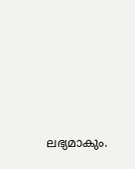ലഭ്യമാകും.